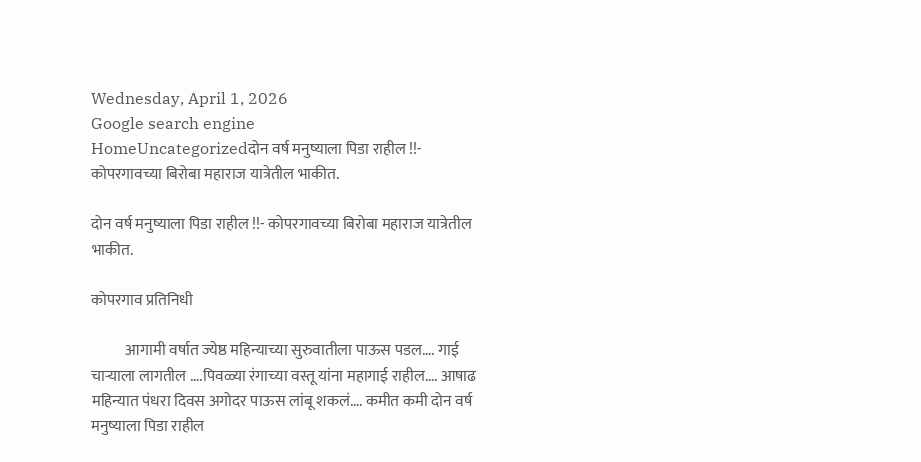Wednesday, April 1, 2026
Google search engine
HomeUncategorizedदोन वर्ष मनुष्याला पिडा राहील !!- कोपरगावच्या बिरोबा महाराज यात्रेतील भाकीत.

दोन वर्ष मनुष्याला पिडा राहील !!- कोपरगावच्या बिरोबा महाराज यात्रेतील भाकीत.

कोपरगाव प्रतिनिधी

           आगामी वर्षात ज्येष्ठ महिन्याच्या सुरुवातीला पाऊस पडल…. गाई चाऱ्याला लागतील ….पिवळ्या रंगाच्या वस्तू यांना महागाई राहील…. आषाढ महिन्यात पंधरा दिवस अगोदर पाऊस लांबू शकलं…. कमीत कमी दोन वर्ष मनुष्याला पिडा राहील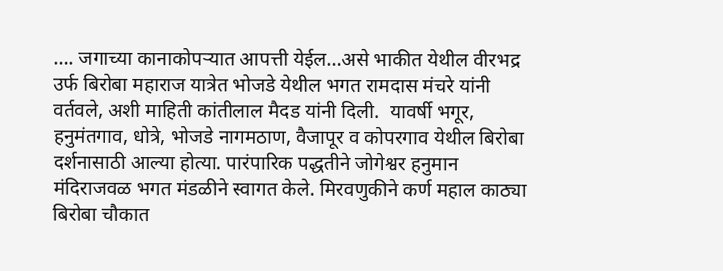…. जगाच्या कानाकोपऱ्यात आपत्ती येईल…असे भाकीत येथील वीरभद्र उर्फ बिरोबा महाराज यात्रेत भोजडे येथील भगत रामदास मंचरे यांनी वर्तवले, अशी माहिती कांतीलाल मैदड यांनी दिली.  यावर्षी भगूर, हनुमंतगाव, धोत्रे, भोजडे नागमठाण, वैजापूर व कोपरगाव येथील बिरोबा दर्शनासाठी आल्या होत्या. पारंपारिक पद्धतीने जोगेश्वर हनुमान मंदिराजवळ भगत मंडळीने स्वागत केले. मिरवणुकीने कर्ण महाल काठ्या बिरोबा चौकात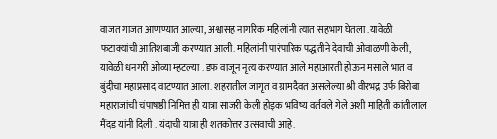वाजत गाजत आणण्यात आल्या, अश्वासह नागरिक महिलांनी त्यात सहभाग घेतला .यावेळी फटाक्यांची आतिशबाजी करण्यात आली. महिलांनी पारंपारिक पद्धतीने देवाची ओवाळणी केली, यावेळी धनगरी ओव्या म्हटल्या . डफ वाजून नृत्य करण्यात आले महाआरती होऊन मसाले भात व बुंदीचा महाप्रसाद वाटण्यात आला. शहरातील जागृत व ग्रामदैवत असलेल्या श्री वीरभद्र उर्फ बिरोबा महाराजांची चंपाषष्ठी निमित्त ही यात्रा साजरी केली होइक भविष्य वर्तवले गेले अशी माहिती कांतीलाल मैंदड यांनी दिली . यंदाची यात्रा ही शतकोत्तर उत्सवाची आहे.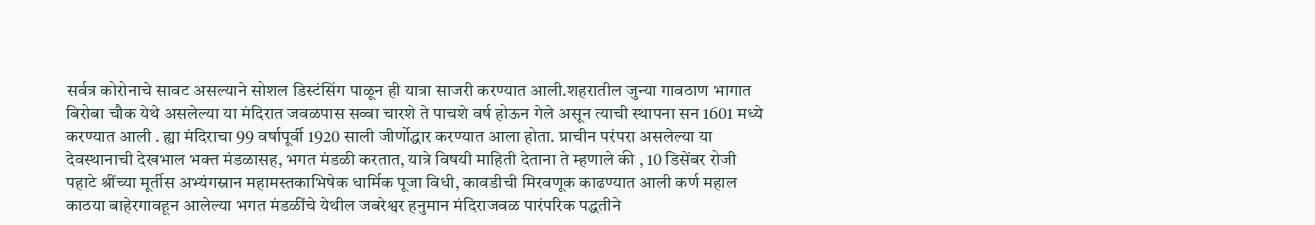सर्वत्र कोरोनाचे सावट असल्याने सोशल डिस्टंसिंग पाळून ही यात्रा साजरी करण्यात आली.शहरातील जुन्या गावठाण भागात बिरोबा चौक येथे असलेल्या या मंदिरात जवळपास सव्वा चारशे ते पाचशे वर्ष होऊन गेले असून त्याची स्थापना सन 1601 मध्ये करण्यात आली . ह्या मंदिराचा 99 वर्षापूर्वी 1920 साली जीर्णोद्धार करण्यात आला होता. प्राचीन परंपरा असलेल्या या देवस्थानाची देखभाल भक्त मंडळासह, भगत मंडळी करतात, यात्रे विषयी माहिती देताना ते म्हणाले की , 10 डिसेंबर रोजी पहाटे श्रींच्या मूर्तीस अभ्यंगस्नान महामस्तकाभिषेक धार्मिक पूजा विधी, कावडीची मिरवणूक काढण्यात आली कर्ण महाल काठया बाहेरगावहून आलेल्या भगत मंडळींचे येथील जबरेश्वर हनुमान मंदिराजवळ पारंपरिक पद्धतीने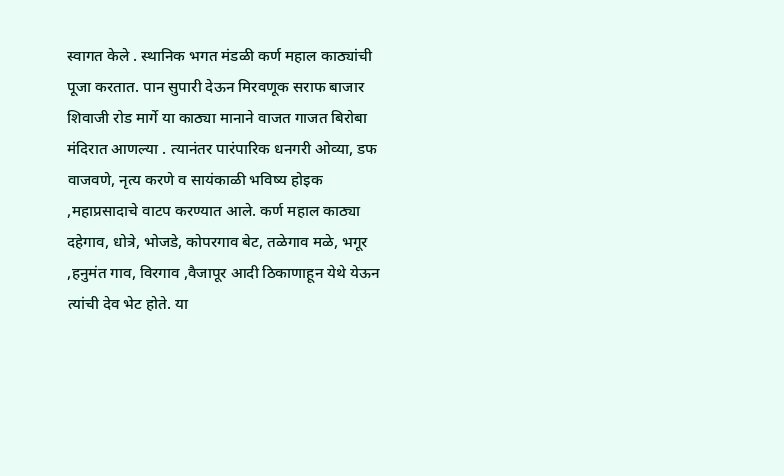स्वागत केले . स्थानिक भगत मंडळी कर्ण महाल काठ्यांची पूजा करतात. पान सुपारी देऊन मिरवणूक सराफ बाजार शिवाजी रोड मार्गे या काठ्या मानाने वाजत गाजत बिरोबा मंदिरात आणल्या . त्यानंतर पारंपारिक धनगरी ओव्या, डफ वाजवणे, नृत्य करणे व सायंकाळी भविष्य होइक ,महाप्रसादाचे वाटप करण्यात आले. कर्ण महाल काठ्या दहेगाव, धोत्रे, भोजडे, कोपरगाव बेट, तळेगाव मळे, भगूर ,हनुमंत गाव, विरगाव ,वैजापूर आदी ठिकाणाहून येथे येऊन त्यांची देव भेट होते. या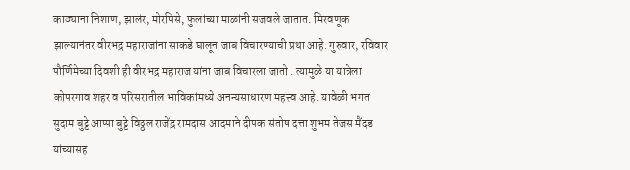काठ्याना निशाण, झालंर, मोरपिसे, फुलांच्या माळांनी सजवले जातात. मिरवणूक झाल्यानंतर वीरभद्र महाराजांना साकडे घालून जाब विचारण्याची प्रथा आहे. गुरुवार, रविवार पौर्णिमेच्या दिवशी ही वीरभद्र महाराज यांना जाब विचारला जातो . त्यामुळे या यात्रेला कोपरगाव शहर व परिसरातील भाविकांमध्ये अनन्यसाधारण महत्त्व आहे. यावेळी भगत सुदाम बुट्टे आप्पा बुट्टे विठ्ठल राजेंद्र रामदास आदमाने दीपक संतोष दत्ता शुभम तेजस मैंदड यांच्यासह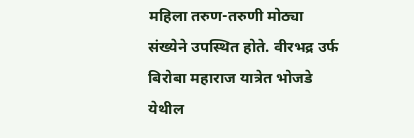महिला तरुण-तरुणी मोठ्या संख्येने उपस्थित होते. वीरभद्र उर्फ बिरोबा महाराज यात्रेत भोजडे येथील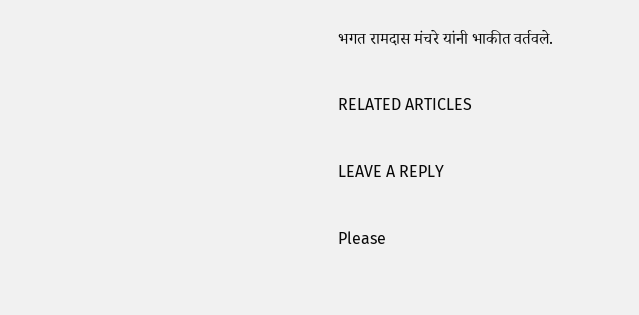भगत रामदास मंचरे यांनी भाकीत वर्तवले.

RELATED ARTICLES

LEAVE A REPLY

Please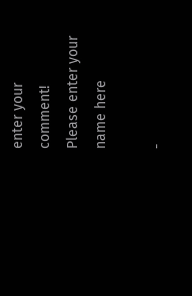enter your comment!
Please enter your name here

-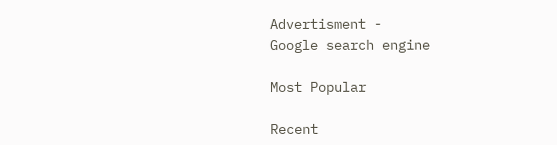Advertisment -
Google search engine

Most Popular

Recent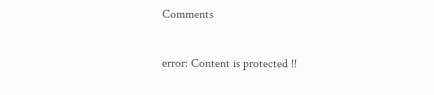Comments

error: Content is protected !!